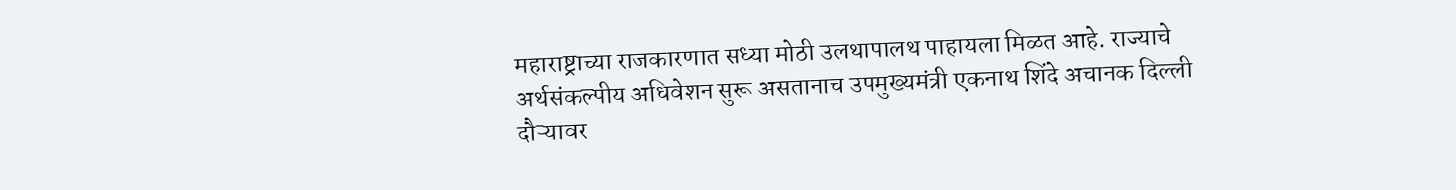महाराष्ट्राच्या राजकारणात सध्या मोठी उलथापालथ पाहायला मिळत आहे. राज्याचे अर्थसंकल्पीय अधिवेशन सुरू असतानाच उपमुख्यमंत्री एकनाथ शिंदे अचानक दिल्ली दौऱ्यावर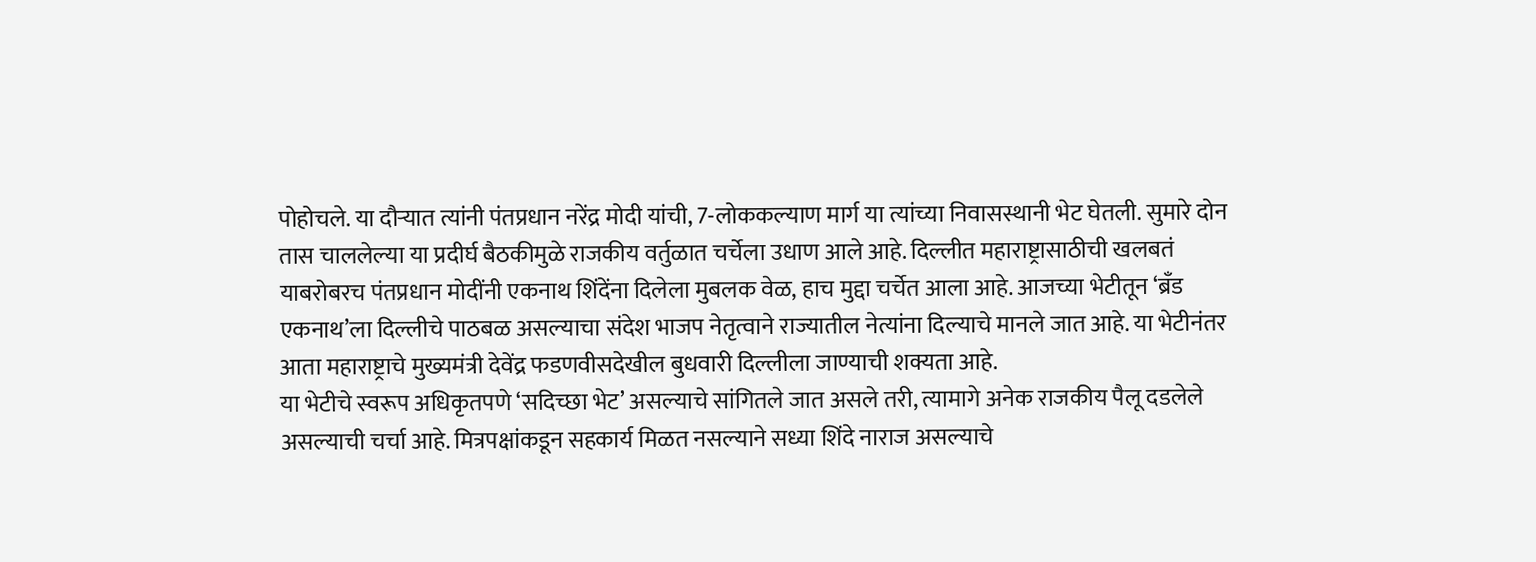पोहोचले. या दौऱ्यात त्यांनी पंतप्रधान नरेंद्र मोदी यांची, 7-लोककल्याण मार्ग या त्यांच्या निवासस्थानी भेट घेतली. सुमारे दोन तास चाललेल्या या प्रदीर्घ बैठकीमुळे राजकीय वर्तुळात चर्चेला उधाण आले आहे. दिल्लीत महाराष्ट्रासाठीची खलबतं याबरोबरच पंतप्रधान मोदींनी एकनाथ शिंदेंना दिलेला मुबलक वेळ, हाच मुद्दा चर्चेत आला आहे. आजच्या भेटीतून ‘ब्रँड एकनाथ’ला दिल्लीचे पाठबळ असल्याचा संदेश भाजप नेतृत्वाने राज्यातील नेत्यांना दिल्याचे मानले जात आहे. या भेटीनंतर आता महाराष्ट्राचे मुख्यमंत्री देवेंद्र फडणवीसदेखील बुधवारी दिल्लीला जाण्याची शक्यता आहे.
या भेटीचे स्वरूप अधिकृतपणे ‘सदिच्छा भेट’ असल्याचे सांगितले जात असले तरी, त्यामागे अनेक राजकीय पैलू दडलेले असल्याची चर्चा आहे. मित्रपक्षांकडून सहकार्य मिळत नसल्याने सध्या शिंदे नाराज असल्याचे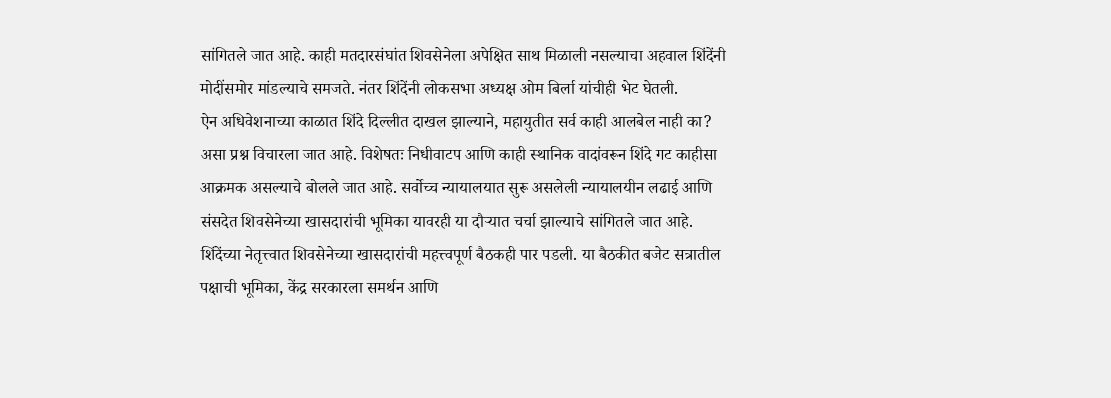सांगितले जात आहे. काही मतदारसंघांत शिवसेनेला अपेक्षित साथ मिळाली नसल्याचा अहवाल शिंदेंनी मोदींसमोर मांडल्याचे समजते. नंतर शिंदेंनी लोकसभा अध्यक्ष ओम बिर्ला यांचीही भेट घेतली.
ऐन अधिवेशनाच्या काळात शिंदे दिल्लीत दाखल झाल्याने, महायुतीत सर्व काही आलबेल नाही का? असा प्रश्न विचारला जात आहे. विशेषतः निधीवाटप आणि काही स्थानिक वादांवरून शिंदे गट काहीसा आक्रमक असल्याचे बोलले जात आहे. सर्वोच्च न्यायालयात सुरू असलेली न्यायालयीन लढाई आणि संसदेत शिवसेनेच्या खासदारांची भूमिका यावरही या दौऱ्यात चर्चा झाल्याचे सांगितले जात आहे. शिंदेंच्या नेतृत्त्वात शिवसेनेच्या खासदारांची महत्त्वपूर्ण बैठकही पार पडली. या बैठकीत बजेट सत्रातील पक्षाची भूमिका, केंद्र सरकारला समर्थन आणि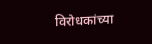विरोधकांच्या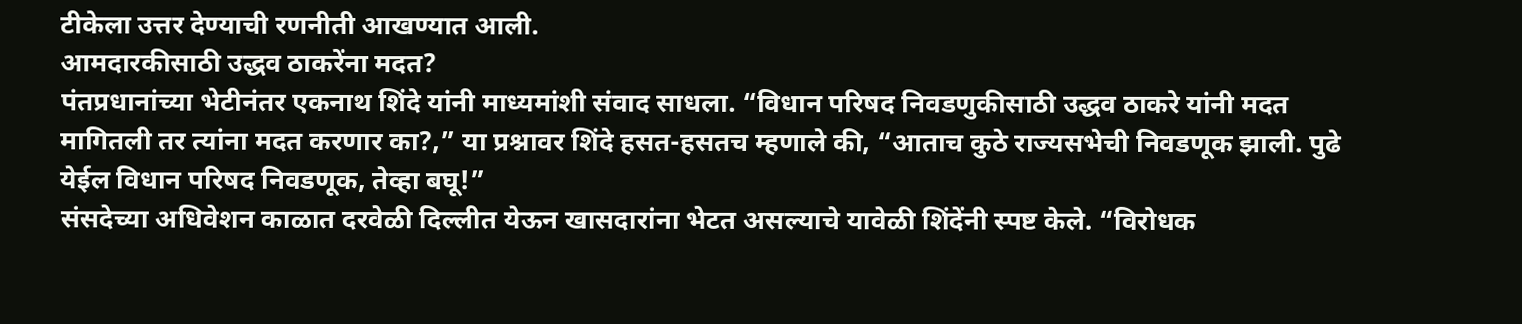टीकेला उत्तर देण्याची रणनीती आखण्यात आली.
आमदारकीसाठी उद्धव ठाकरेंना मदत?
पंतप्रधानांच्या भेटीनंतर एकनाथ शिंदे यांनी माध्यमांशी संवाद साधला. “विधान परिषद निवडणुकीसाठी उद्धव ठाकरे यांनी मदत मागितली तर त्यांना मदत करणार का?,” या प्रश्नावर शिंदे हसत-हसतच म्हणाले की, “आताच कुठे राज्यसभेची निवडणूक झाली. पुढे येईल विधान परिषद निवडणूक, तेव्हा बघू!”
संसदेच्या अधिवेशन काळात दरवेळी दिल्लीत येऊन खासदारांना भेटत असल्याचे यावेळी शिंदेंनी स्पष्ट केले. “विरोधक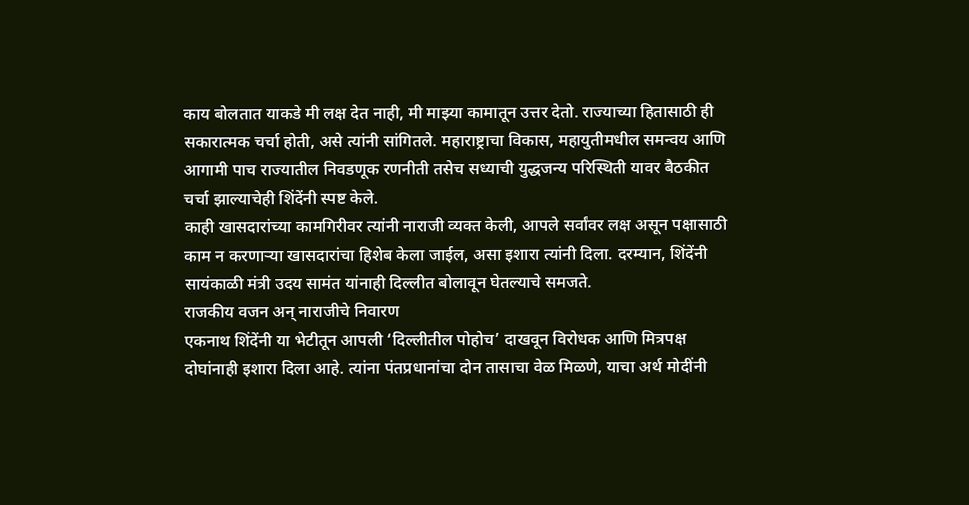काय बोलतात याकडे मी लक्ष देत नाही, मी माझ्या कामातून उत्तर देतो. राज्याच्या हितासाठी ही सकारात्मक चर्चा होती, असे त्यांनी सांगितले. महाराष्ट्राचा विकास, महायुतीमधील समन्वय आणि आगामी पाच राज्यातील निवडणूक रणनीती तसेच सध्याची युद्धजन्य परिस्थिती यावर बैठकीत चर्चा झाल्याचेही शिंदेंनी स्पष्ट केले.
काही खासदारांच्या कामगिरीवर त्यांनी नाराजी व्यक्त केली, आपले सर्वांवर लक्ष असून पक्षासाठी काम न करणाऱ्या खासदारांचा हिशेब केला जाईल, असा इशारा त्यांनी दिला. दरम्यान, शिंदेंनी सायंकाळी मंत्री उदय सामंत यांनाही दिल्लीत बोलावून घेतल्याचे समजते.
राजकीय वजन अन् नाराजीचे निवारण
एकनाथ शिंदेंनी या भेटीतून आपली ‘दिल्लीतील पोहोच’ दाखवून विरोधक आणि मित्रपक्ष दोघांनाही इशारा दिला आहे. त्यांना पंतप्रधानांचा दोन तासाचा वेळ मिळणे, याचा अर्थ मोदींनी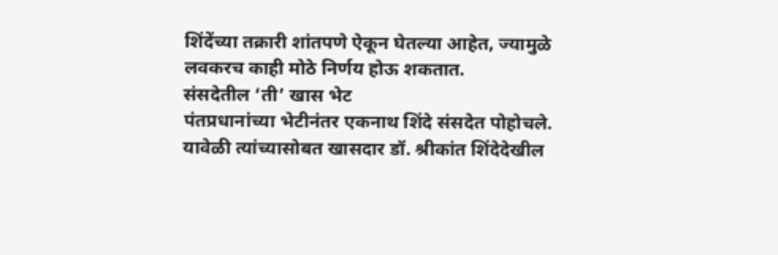शिंदेंच्या तक्रारी शांतपणे ऐकून घेतल्या आहेत, ज्यामुळे लवकरच काही मोठे निर्णय होऊ शकतात.
संसदेतील ‘ती’ खास भेट
पंतप्रधानांच्या भेटीनंतर एकनाथ शिंदे संसदेत पोहोचले. यावेळी त्यांच्यासोबत खासदार डॉ. श्रीकांत शिंदेदेखील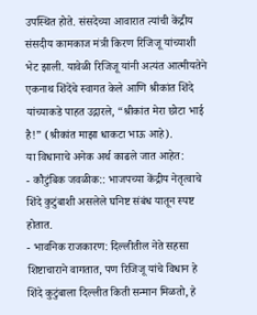उपस्थित होते. संसदेच्या आवारात त्यांची केंद्रीय संसदीय कामकाज मंत्री किरण रिजिजू यांच्याशी भेट झाली. यावेळी रिजिजू यांनी अत्यंत आत्मीयतेने एकनाथ शिंदेंचे स्वागत केले आणि श्रीकांत शिंदे यांच्याकडे पाहत उद्गारले, “श्रीकांत मेरा छोटा भाई है!” (श्रीकांत माझा धाकटा भाऊ आहे).
या विधानाचे अनेक अर्थ काढले जात आहेत:
- कौटुंबिक जवळीक:: भाजपच्या केंद्रीय नेतृत्वाचे शिंदे कुटुंबाशी असलेले घनिष्ट संबंध यातून स्पष्ट होतात.
- भावनिक राजकारण: दिल्लीतील नेते सहसा शिष्टाचाराने वागतात, पण रिजिजू यांचे विधान हे शिंदे कुटुंबाला दिल्लीत किती सन्मान मिळतो, हे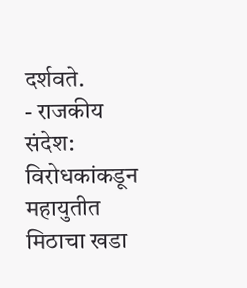दर्शवते.
- राजकीय संदेश: विरोधकांकडून महायुतीत मिठाचा खडा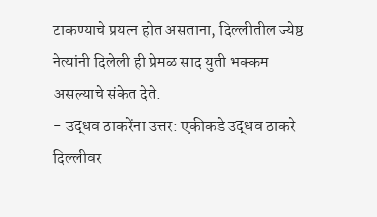टाकण्याचे प्रयत्न होत असताना, दिल्लीतील ज्येष्ठ नेत्यांनी दिलेली ही प्रेमळ साद युती भक्कम असल्याचे संकेत देते.
- उद्धव ठाकरेंना उत्तर: एकीकडे उद्धव ठाकरे दिल्लीवर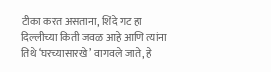टीका करत असताना, शिंदे गट हा दिल्लीच्या किती जवळ आहे आणि त्यांना तिथे ‘घरच्यासारखे’ वागवले जाते, हे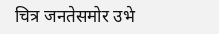चित्र जनतेसमोर उभे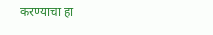करण्याचा हा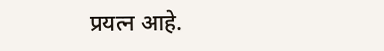प्रयत्न आहे.